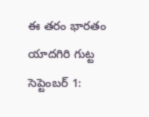ఈ తరం భారతం యాదగిరి గుట్ట సెప్టెంబర్ 1: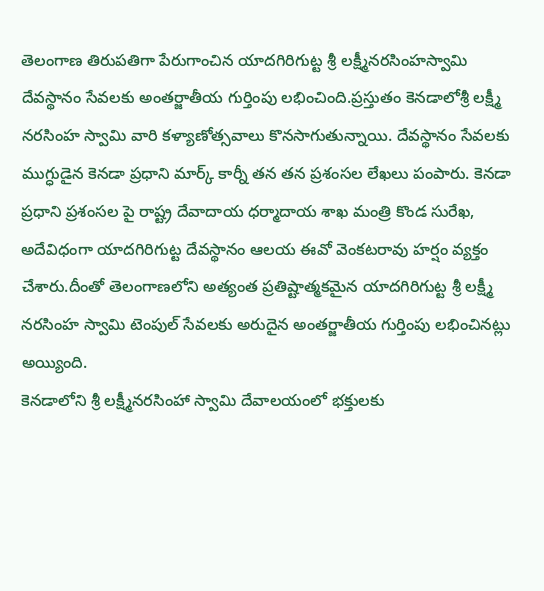తెలంగాణ తిరుపతిగా పేరుగాంచిన యాదగిరిగుట్ట శ్రీ లక్ష్మీనరసింహస్వామి దేవస్థానం సేవలకు అంతర్జాతీయ గుర్తింపు లభించింది.ప్రస్తుతం కెనడాలోశ్రీ లక్ష్మీ నరసింహ స్వామి వారి కళ్యాణోత్సవాలు కొనసాగుతున్నాయి. దేవస్థానం సేవలకు ముగ్ధుడైన కెనడా ప్రధాని మార్క్ కార్నీ తన తన ప్రశంసల లేఖలు పంపారు. కెనడా ప్రధాని ప్రశంసల పై రాష్ట్ర దేవాదాయ ధర్మాదాయ శాఖ మంత్రి కొండ సురేఖ, అదేవిధంగా యాదగిరిగుట్ట దేవస్థానం ఆలయ ఈవో వెంకటరావు హర్షం వ్యక్తం చేశారు.దీంతో తెలంగాణలోని అత్యంత ప్రతిష్టాత్మకమైన యాదగిరిగుట్ట శ్రీ లక్ష్మీ నరసింహ స్వామి టెంపుల్ సేవలకు అరుదైన అంతర్జాతీయ గుర్తింపు లభించినట్లు అయ్యింది.
కెనడాలోని శ్రీ లక్ష్మీనరసింహా స్వామి దేవాలయంలో భక్తులకు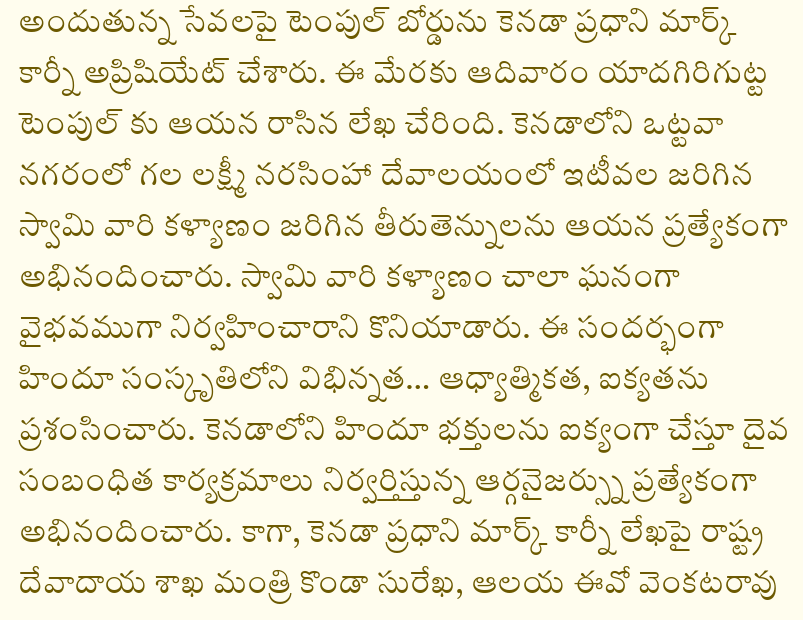అందుతున్న సేవలపై టెంపుల్ బోర్డును కెనడా ప్రధాని మార్క్ కార్నీ అప్రిషియేట్ చేశారు. ఈ మేరకు ఆదివారం యాదగిరిగుట్ట టెంపుల్ కు ఆయన రాసిన లేఖ చేరింది. కెనడాలోని ఒట్టవా నగరంలో గల లక్ష్మీ నరసింహా దేవాలయంలో ఇటీవల జరిగిన స్వామి వారి కళ్యాణం జరిగిన తీరుతెన్నులను ఆయన ప్రత్యేకంగా అభినందించారు. స్వామి వారి కళ్యాణం చాలా ఘనంగా వైభవముగా నిర్వహించారాని కొనియాడారు. ఈ సందర్భంగా హిందూ సంస్కృతిలోని విభిన్నత… ఆధ్యాత్మికత, ఐక్యతను ప్రశంసించారు. కెనడాలోని హిందూ భక్తులను ఐక్యంగా చేస్తూ దైవ సంబంధిత కార్యక్రమాలు నిర్వర్తిస్తున్న ఆర్గనైజర్స్ను ప్రత్యేకంగా అభినందించారు. కాగా, కెనడా ప్రధాని మార్క్ కార్నీ లేఖపై రాష్ట్ర దేవాదాయ శాఖ మంత్రి కొండా సురేఖ, ఆలయ ఈవో వెంకటరావు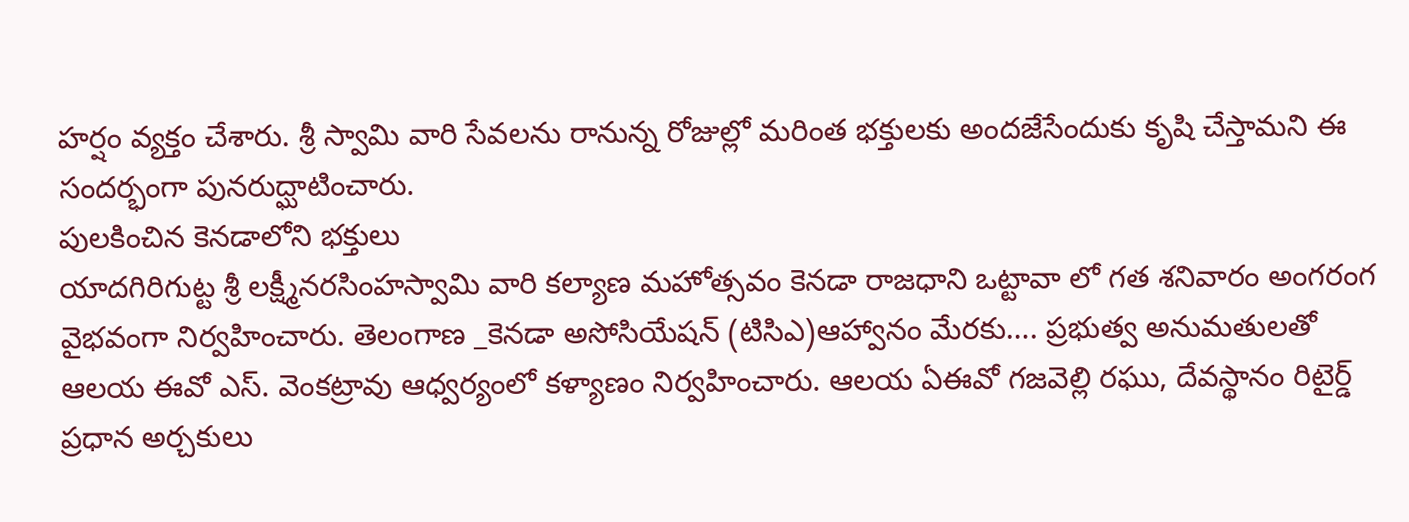హర్షం వ్యక్తం చేశారు. శ్రీ స్వామి వారి సేవలను రానున్న రోజుల్లో మరింత భక్తులకు అందజేసేందుకు కృషి చేస్తామని ఈ సందర్భంగా పునరుద్ఘాటించారు.
పులకించిన కెనడాలోని భక్తులు
యాదగిరిగుట్ట శ్రీ లక్ష్మీనరసింహస్వామి వారి కల్యాణ మహోత్సవం కెనడా రాజధాని ఒట్టావా లో గత శనివారం అంగరంగ వైభవంగా నిర్వహించారు. తెలంగాణ _కెనడా అసోసియేషన్ (టిసిఎ)ఆహ్వానం మేరకు…. ప్రభుత్వ అనుమతులతో ఆలయ ఈవో ఎస్. వెంకట్రావు ఆధ్వర్యంలో కళ్యాణం నిర్వహించారు. ఆలయ ఏఈవో గజవెల్లి రఘు, దేవస్థానం రిటైర్డ్ ప్రధాన అర్చకులు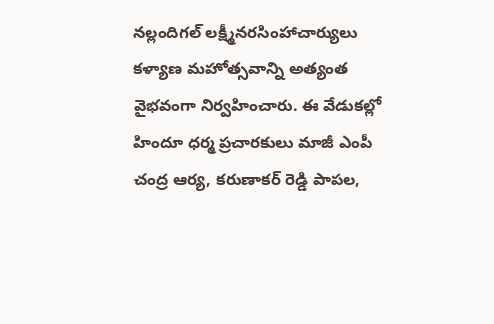నల్లందిగల్ లక్ష్మీనరసింహాచార్యులు కళ్యాణ మహోత్సవాన్ని అత్యంత వైభవంగా నిర్వహించారు. ఈ వేడుకల్లో హిందూ ధర్మ ప్రచారకులు మాజీ ఎంపీ చంద్ర ఆర్య, కరుణాకర్ రెడ్డి పాపల,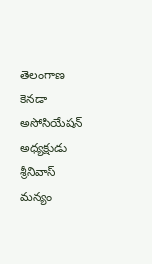తెలంగాణ కెనడా అసోసియేషన్ అధ్యక్షుడు శ్రీనివాస్ మన్యం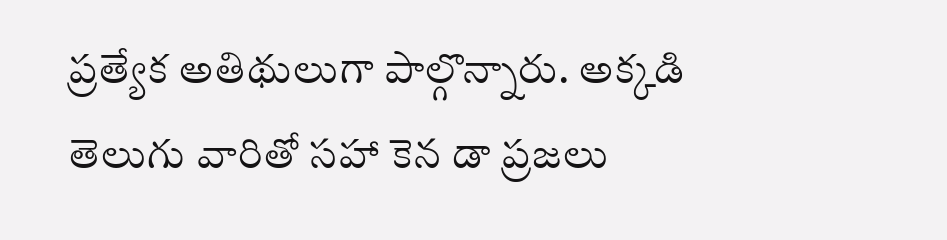ప్రత్యేక అతిథులుగా పాల్గొన్నారు. అక్కడి తెలుగు వారితో సహా కెన డా ప్రజలు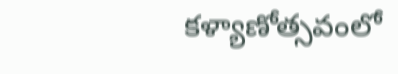కళ్యాణోత్సవంలో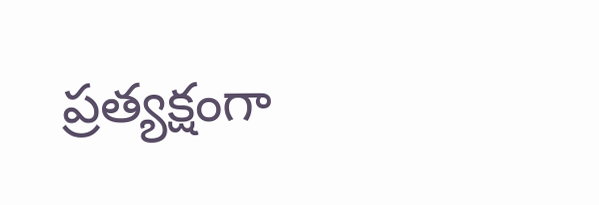ప్రత్యక్షంగా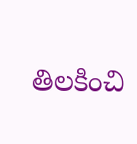తిలకించి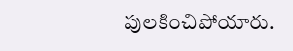పులకించిపోయారు.